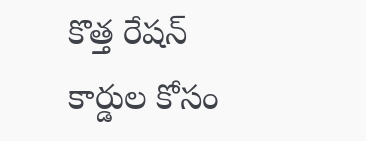కొత్త రేషన్ కార్డుల కోసం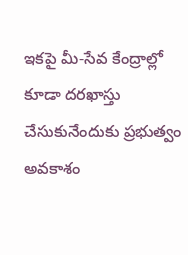ఇకపై మీ-సేవ కేంద్రాల్లో కూడా దరఖాస్తు చేసుకునేందుకు ప్రభుత్వం అవకాశం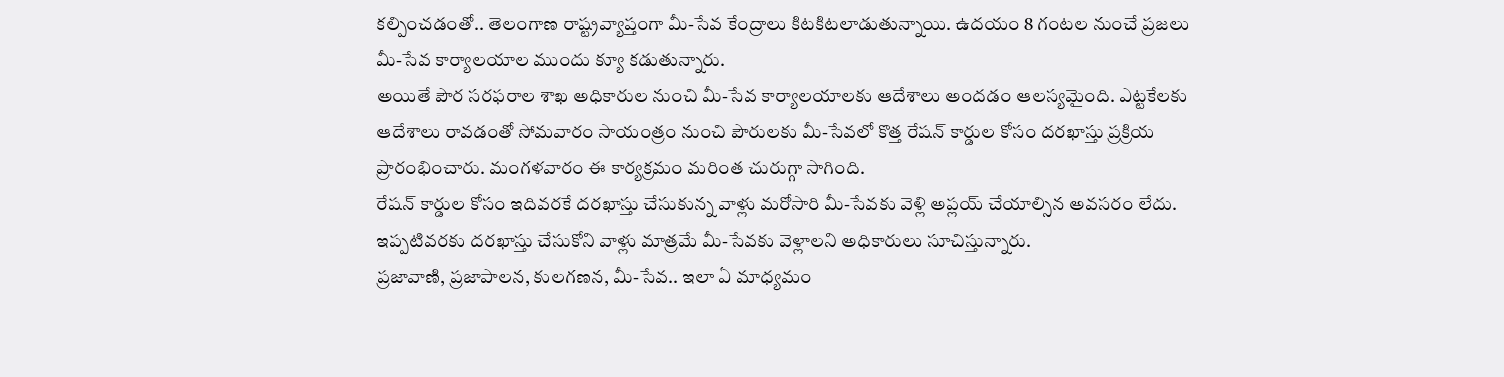కల్పించడంతో.. తెలంగాణ రాష్ట్రవ్యాప్తంగా మీ-సేవ కేంద్రాలు కిటకిటలాడుతున్నాయి. ఉదయం 8 గంటల నుంచే ప్రజలు మీ-సేవ కార్యాలయాల ముందు క్యూ కడుతున్నారు.
అయితే పౌర సరఫరాల శాఖ అధికారుల నుంచి మీ-సేవ కార్యాలయాలకు ఆదేశాలు అందడం ఆలస్యమైంది. ఎట్టకేలకు ఆదేశాలు రావడంతో సోమవారం సాయంత్రం నుంచి పౌరులకు మీ-సేవలో కొత్త రేషన్ కార్డుల కోసం దరఖాస్తు ప్రక్రియ ప్రారంభించారు. మంగళవారం ఈ కార్యక్రమం మరింత చురుగ్గా సాగింది.
రేషన్ కార్డుల కోసం ఇదివరకే దరఖాస్తు చేసుకున్న వాళ్లు మరోసారి మీ-సేవకు వెళ్లి అప్లయ్ చేయాల్సిన అవసరం లేదు. ఇప్పటివరకు దరఖాస్తు చేసుకోని వాళ్లు మాత్రమే మీ-సేవకు వెళ్లాలని అధికారులు సూచిస్తున్నారు.
ప్రజావాణి, ప్రజాపాలన, కులగణన, మీ-సేవ.. ఇలా ఏ మాధ్యమం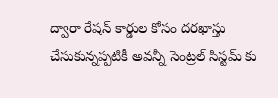ద్వారా రేషన్ కార్డుల కోసం దరఖాస్తు చేసుకున్నప్పటికీ అవన్నీ సెంట్రల్ సిస్టమ్ కు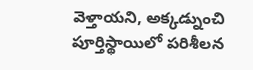వెళ్తాయని, అక్కడ్నుంచి పూర్తిస్థాయిలో పరిశీలన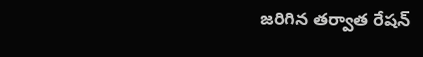జరిగిన తర్వాత రేషన్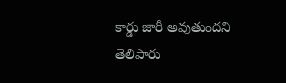కార్డు జారీ అవుతుందని తెలిపారు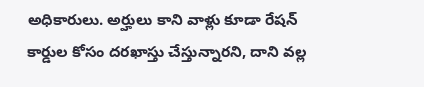అధికారులు. అర్హులు కాని వాళ్లు కూడా రేషన్ కార్డుల కోసం దరఖాస్తు చేస్తున్నారని, దాని వల్ల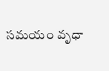సమయం వృధా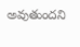అవుతుందని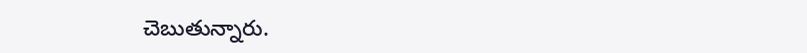చెబుతున్నారు.